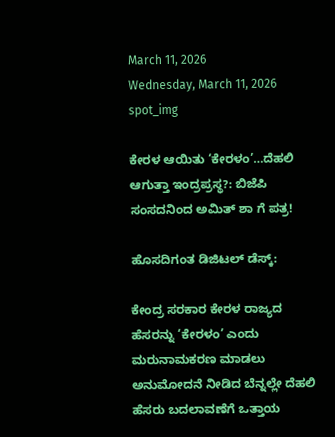March 11, 2026
Wednesday, March 11, 2026
spot_img

ಕೇರಳ ಆಯಿತು ‘ಕೇರಳಂ’…ದೆಹಲಿ ಆಗುತ್ತಾ ಇಂದ್ರಪ್ರಸ್ಥ?: ಬಿಜೆಪಿ ಸಂಸದನಿಂದ ಅಮಿತ್ ಶಾ ಗೆ ಪತ್ರ!

ಹೊಸದಿಗಂತ ಡಿಜಿಟಲ್ ಡೆಸ್ಕ್:

ಕೇಂದ್ರ ಸರಕಾರ ಕೇರಳ ರಾಜ್ಯದ ಹೆಸರನ್ನು ‘ಕೇರಳಂ’ ಎಂದು ಮರುನಾಮಕರಣ ಮಾಡಲು ಅನುಮೋದನೆ ನೀಡಿದ ಬೆನ್ನಲ್ಲೇ ದೆಹಲಿ ಹೆಸರು ಬದಲಾವಣೆಗೆ ಒತ್ತಾಯ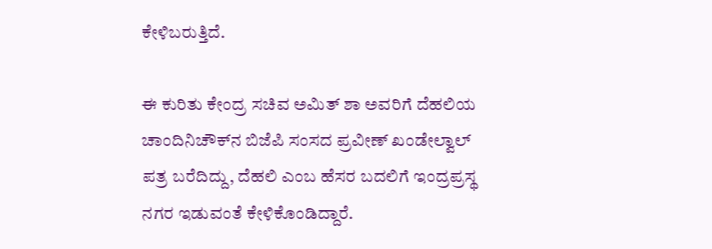ಕೇಳಿಬರುತ್ತಿದೆ.

ಈ ಕುರಿತು ಕೇಂದ್ರ ಸಚಿವ ಅಮಿತ್ ಶಾ ಅವರಿಗೆ ದೆಹಲಿಯ ಚಾಂದಿನಿಚೌಕ್‌ನ ಬಿಜೆಪಿ ಸಂಸದ ಪ್ರವೀಣ್ ಖಂಡೇಲ್ವಾಲ್ ಪತ್ರ ಬರೆದಿದ್ದು, ದೆಹಲಿ ಎಂಬ ಹೆಸರ ಬದಲಿಗೆ ಇಂದ್ರಪ್ರಸ್ಥ ನಗರ ಇಡುವಂತೆ ಕೇಳಿಕೊಂಡಿದ್ದಾರೆ.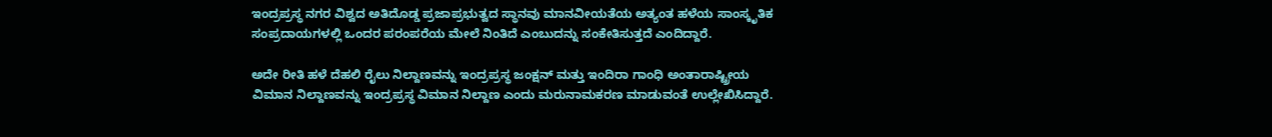ಇಂದ್ರಪ್ರಸ್ಥ ನಗರ ವಿಶ್ವದ ಅತಿದೊಡ್ಡ ಪ್ರಜಾಪ್ರಭುತ್ವದ ಸ್ಥಾನವು ಮಾನವೀಯತೆಯ ಅತ್ಯಂತ ಹಳೆಯ ಸಾಂಸ್ಕೃತಿಕ ಸಂಪ್ರದಾಯಗಳಲ್ಲಿ ಒಂದರ ಪರಂಪರೆಯ ಮೇಲೆ ನಿಂತಿದೆ ಎಂಬುದನ್ನು ಸಂಕೇತಿಸುತ್ತದೆ ಎಂದಿದ್ದಾರೆ.

ಅದೇ ರೀತಿ ಹಳೆ ದೆಹಲಿ ರೈಲು ನಿಲ್ದಾಣವನ್ನು ಇಂದ್ರಪ್ರಸ್ಥ ಜಂಕ್ಷನ್ ಮತ್ತು ಇಂದಿರಾ ಗಾಂಧಿ ಅಂತಾರಾಷ್ಟ್ರೀಯ ವಿಮಾನ ನಿಲ್ದಾಣವನ್ನು ಇಂದ್ರಪ್ರಸ್ಥ ವಿಮಾನ ನಿಲ್ದಾಣ ಎಂದು ಮರುನಾಮಕರಣ ಮಾಡುವಂತೆ ಉಲ್ಲೇಖಿಸಿದ್ದಾರೆ.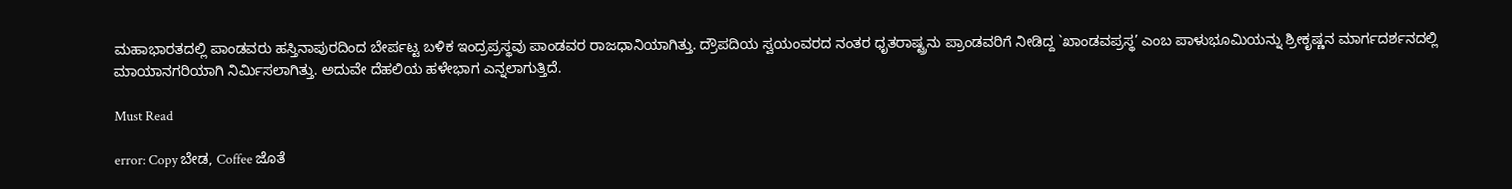ಮಹಾಭಾರತದಲ್ಲಿ ಪಾಂಡವರು ಹಸ್ತಿನಾಪುರದಿಂದ ಬೇರ್ಪಟ್ಟ ಬಳಿಕ ಇಂದ್ರಪ್ರಸ್ಥವು ಪಾಂಡವರ ರಾಜಧಾನಿಯಾಗಿತ್ತು. ದ್ರೌಪದಿಯ ಸ್ವಯಂವರದ ನಂತರ ಧೃತರಾಷ್ಟ್ರನು ಪ್ರಾಂಡವರಿಗೆ ನೀಡಿದ್ದ `ಖಾಂಡವಪ್ರಸ್ಥ’ ಎಂಬ ಪಾಳುಭೂಮಿಯನ್ನು ಶ್ರೀಕೃಷ್ಣನ ಮಾರ್ಗದರ್ಶನದಲ್ಲಿ ಮಾಯಾನಗರಿಯಾಗಿ ನಿರ್ಮಿಸಲಾಗಿತ್ತು. ಅದುವೇ ದೆಹಲಿಯ ಹಳೇಭಾಗ ಎನ್ನಲಾಗುತ್ತಿದೆ.

Must Read

error: Copy ಬೇಡ, Coffee ಜೊತೆ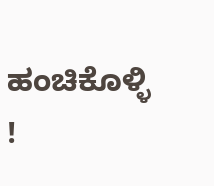ಹಂಚಿಕೊಳ್ಳಿ !